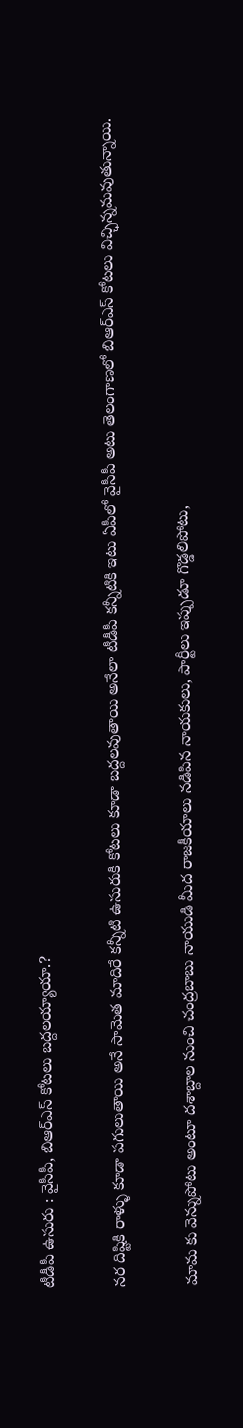టీడీపీ ఉసురు : వైసీపీ, బిఆర్ఎస్ కోటలు బద్దలయ్యాయా.?

నర దిష్టికి రాళ్ళు కూడా పగులుతాయి అనే సామెత మాదిరే కన్నీటి ఉసురుకి కోటలు కూడా బద్దలవుతాయి అనేలా టీడీపీ కన్నీటికి ఇటు ఏపీలో వైసీపీ అటు తెలంగాణలో బిఆర్ఎస్ కోటలు విచ్ఛిన్నమవుతున్నాయి.

మామ కు వెన్నుపోటు అంటూ దశాబ్దాల నుంచి చంద్రబాబు నాయుడి మీద రాజకీయాలు నడిపిన నాయకులు, పార్టీలు ఇప్పుడూ గొడ్డలిపోటు,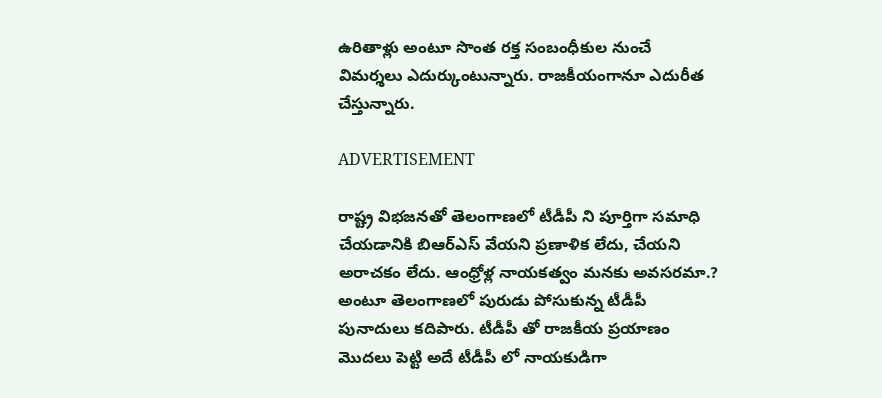ఉరితాళ్లు అంటూ సొంత రక్త సంబంధీకుల నుంచే విమర్శలు ఎదుర్కుంటున్నారు. రాజకీయంగానూ ఎదురీత చేస్తున్నారు.

ADVERTISEMENT

రాష్ట్ర విభజనతో తెలంగాణలో టీడీపీ ని పూర్తిగా సమాధి చేయడానికి బిఆర్ఎస్ వేయని ప్రణాళిక లేదు, చేయని అరాచకం లేదు. ఆంధ్రోళ్ల నాయకత్వం మనకు అవసరమా.? అంటూ తెలంగాణలో పురుడు పోసుకున్న టీడీపీ పునాదులు కదిపారు. టీడీపీ తో రాజకీయ ప్రయాణం మొదలు పెట్టి అదే టీడీపీ లో నాయకుడిగా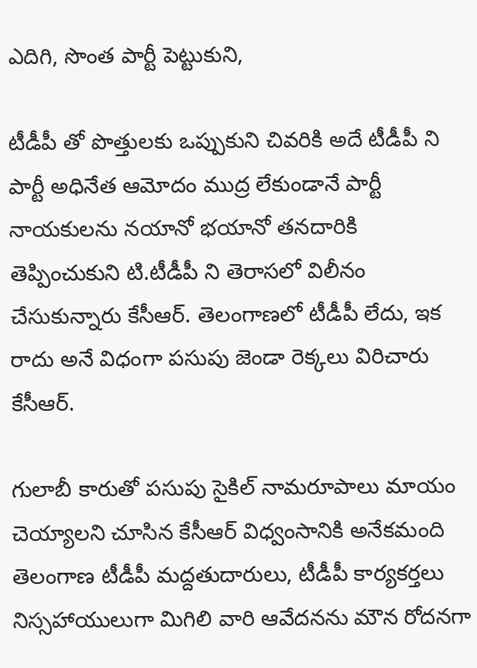ఎదిగి, సొంత పార్టీ పెట్టుకుని,

టీడీపీ తో పొత్తులకు ఒప్పుకుని చివరికి అదే టీడీపీ ని పార్టీ అధినేత ఆమోదం ముద్ర లేకుండానే పార్టీ నాయకులను నయానో భయానో తనదారికి తెప్పించుకుని టి.టీడీపీ ని తెరాసలో విలీనం చేసుకున్నారు కేసీఆర్. తెలంగాణలో టీడీపీ లేదు, ఇక రాదు అనే విధంగా పసుపు జెండా రెక్కలు విరిచారు కేసీఆర్.

గులాబీ కారుతో పసుపు సైకిల్ నామరూపాలు మాయం చెయ్యాలని చూసిన కేసీఆర్ విధ్వంసానికి అనేకమంది తెలంగాణ టీడీపీ మద్దతుదారులు, టీడీపీ కార్యకర్తలు నిస్సహాయులుగా మిగిలి వారి ఆవేదనను మౌన రోదనగా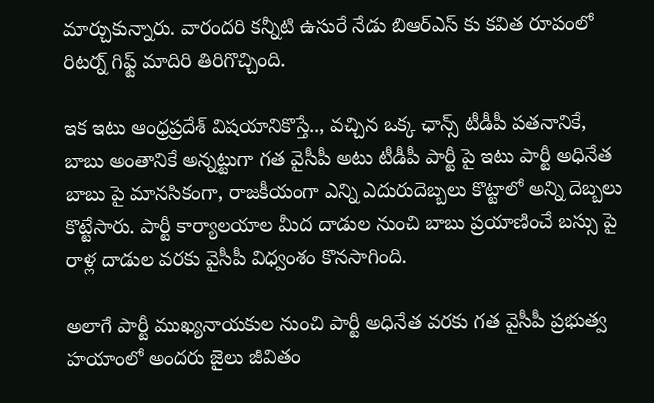మార్చుకున్నారు. వారందరి కన్నీటి ఉసురే నేడు బిఆర్ఎస్ కు కవిత రూపంలో రిటర్న్ గిఫ్ట్ మాదిరి తిరిగొచ్చింది.

ఇక ఇటు ఆంధ్రప్రదేశ్ విషయానికొస్తే.., వచ్చిన ఒక్క ఛాన్స్ టీడీపీ పతనానికే, బాబు అంతానికే అన్నట్టుగా గత వైసీపీ అటు టీడీపీ పార్టీ పై ఇటు పార్టీ అధినేత బాబు పై మానసికంగా, రాజకీయంగా ఎన్ని ఎదురుదెబ్బలు కొట్టాలో అన్ని దెబ్బలు కొట్టేసారు. పార్టీ కార్యాలయాల మీద దాడుల నుంచి బాబు ప్రయాణించే బస్సు పై రాళ్ల దాడుల వరకు వైసీపీ విధ్వంశం కొనసాగింది.

అలాగే పార్టీ ముఖ్యనాయకుల నుంచి పార్టీ అధినేత వరకు గత వైసీపీ ప్రభుత్వ హయాంలో అందరు జైలు జీవితం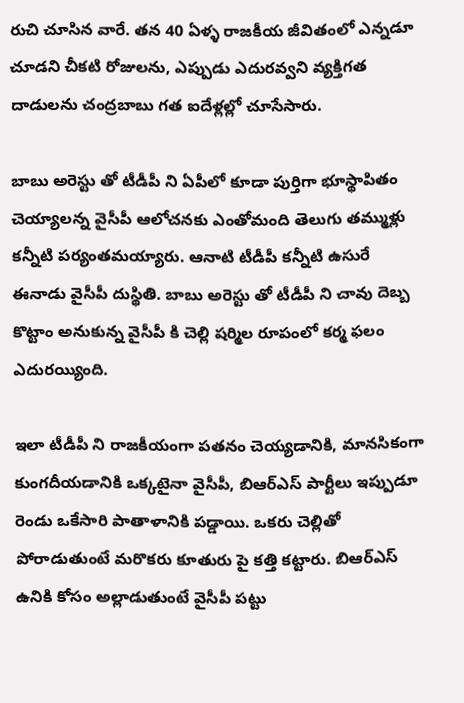రుచి చూసిన వారే. తన 40 ఏళ్ళ రాజకీయ జీవితంలో ఎన్నడూ చూడని చీకటి రోజులను, ఎప్పుడు ఎదురవ్వని వ్యక్తిగత దాడులను చంద్రబాబు గత ఐదేళ్లల్లో చూసేసారు.

బాబు అరెస్టు తో టీడీపీ ని ఏపీలో కూడా పుర్తిగా భూస్థాపితం చెయ్యాలన్న వైసీపీ ఆలోచనకు ఎంతోమంది తెలుగు తమ్ముళ్లు కన్నీటి పర్యంతమయ్యారు. ఆనాటి టీడీపీ కన్నీటి ఉసురే ఈనాడు వైసీపీ దుస్థితి. బాబు అరెస్టు తో టీడీపీ ని చావు దెబ్బ కొట్టాం అనుకున్న వైసీపీ కి చెల్లి షర్మిల రూపంలో కర్మ ఫలం ఎదురయ్యింది.

ఇలా టీడీపీ ని రాజకీయంగా పతనం చెయ్యడానికి, మానసికంగా కుంగదీయడానికి ఒక్కటైనా వైసీపీ, బిఆర్ఎస్ పార్టీలు ఇప్పుడూ రెండు ఒకేసారి పాతాళానికి పడ్డాయి. ఒకరు చెల్లితో పోరాడుతుంటే మరొకరు కూతురు పై కత్తి కట్టారు. బిఆర్ఎస్ ఉనికి కోసం అల్లాడుతుంటే వైసీపీ పట్టు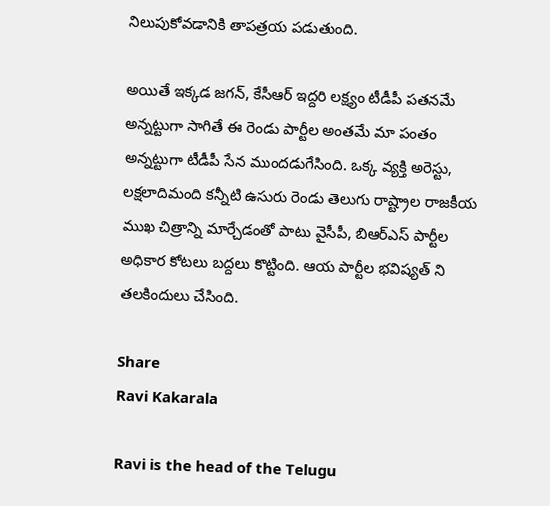నిలుపుకోవడానికి తాపత్రయ పడుతుంది.

అయితే ఇక్కడ జగన్, కేసీఆర్ ఇద్దరి లక్ష్యం టీడీపీ పతనమే అన్నట్టుగా సాగితే ఈ రెండు పార్టీల అంతమే మా పంతం అన్నట్టుగా టీడీపీ సేన ముందడుగేసింది. ఒక్క వ్యక్తి అరెస్టు, లక్షలాదిమంది కన్నీటి ఉసురు రెండు తెలుగు రాష్ట్రాల రాజకీయ ముఖ చిత్రాన్ని మార్చేడంతో పాటు వైసీపీ, బిఆర్ఎస్ పార్టీల అధికార కోటలు బద్దలు కొట్టింది. ఆయ పార్టీల భవిష్యత్ ని తలకిందులు చేసింది.

Share
Ravi Kakarala

Ravi is the head of the Telugu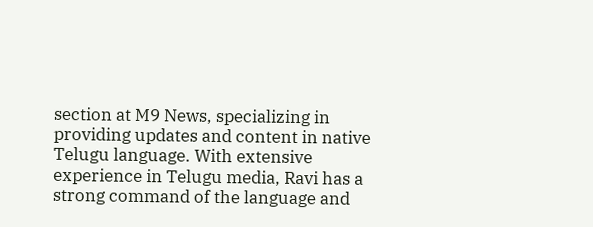section at M9 News, specializing in providing updates and content in native Telugu language. With extensive experience in Telugu media, Ravi has a strong command of the language and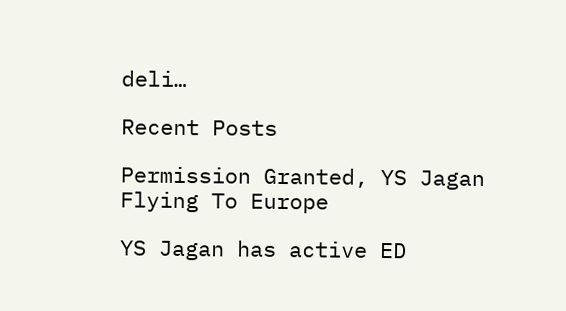deli…

Recent Posts

Permission Granted, YS Jagan Flying To Europe

YS Jagan has active ED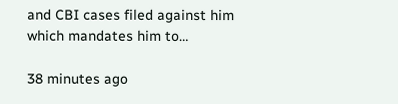and CBI cases filed against him which mandates him to…

38 minutes ago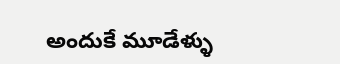అందుకే మూడేళ్ళు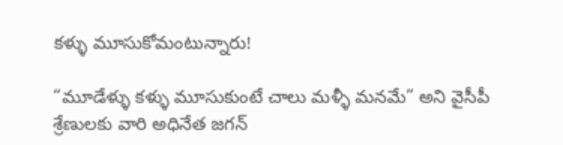కళ్ళు మూసుకోమంటున్నారు!

“మూడేళ్ళు కళ్ళు మూసుకుంటే చాలు మళ్ళీ మనమే” అని వైసీపీ శ్రేణులకు వారి అధినేత జగన్‌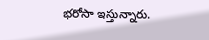భరోసా ఇస్తున్నారు.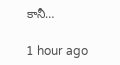కానీ…

1 hour ago